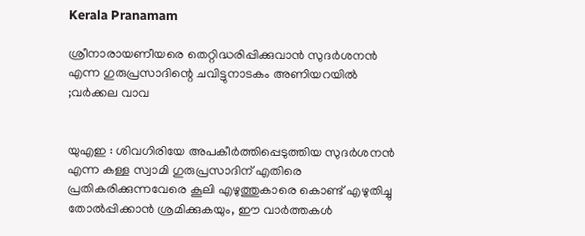Kerala Pranamam

ശ്രീനാരായണീയരെ തെറ്റിദ്ധരിപ്പിക്കുവാന്‍ സുദര്‍ശനന്‍ എന്ന ഗുരുപ്രസാദിന്റെ ചവിട്ടുനാടകം അണിയറയില്‍ ;വര്‍ക്കല വാവ


യുഎഇ : ശിവഗിരിയേ അപകീര്‍ത്തിപ്പെടുത്തിയ സുദര്‍ശനന്‍ എന്ന കള്ള സ്വാമി ഗുരുപ്രസാദിന് എതിരെ പ്രതികരിക്കുന്നവേരെ കൂലി എഴുത്തുകാരെ കൊണ്ട് എഴുതിച്ചു തോല്‍പ്പിക്കാന്‍ ശ്രമിക്കുകയും, ഈ വാര്‍ത്തകള്‍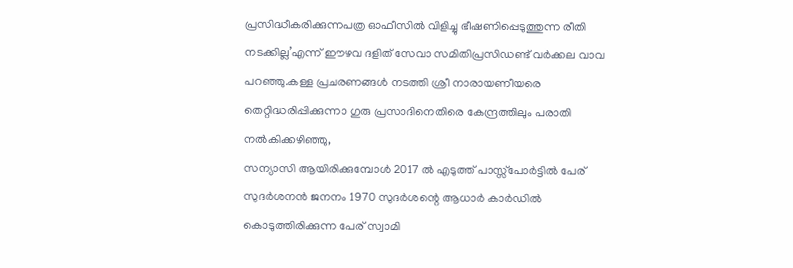പ്രസിദ്ധീകരിക്കുന്നപത്ര ഓഫീസില്‍ വിളിച്ചു ഭീഷണിപ്പെടുത്തുന്ന രീതി നടക്കില്ല’എന്ന് ഈഴവ ദളിത് സേവാ സമിതിപ്രസിഡണ്ട് വര്‍ക്കല വാവ പറഞ്ഞു.കള്ള പ്രചരണങ്ങള്‍ നടത്തി ശ്രീ നാരായണീയരെ തെറ്റിദ്ധരിപ്പിക്കുന്നാ ഗുരു പ്രസാദിനെതിരെ കേന്ദ്രത്തിലും പരാതി നല്‍കിക്കഴിഞ്ഞു,
സന്യാസി ആയിരിക്കുമ്പോള്‍ 2017 ല്‍ എടുത്ത് പാസ്സ്‌പോര്‍ട്ടില്‍ പേര് സുദര്‍ശനന്‍ ജനനം 1970 സുദര്‍ശന്റെ ആധാര്‍ കാര്‍ഡില്‍ കൊടുത്തിരിക്കുന്ന പേര് സ്വാമി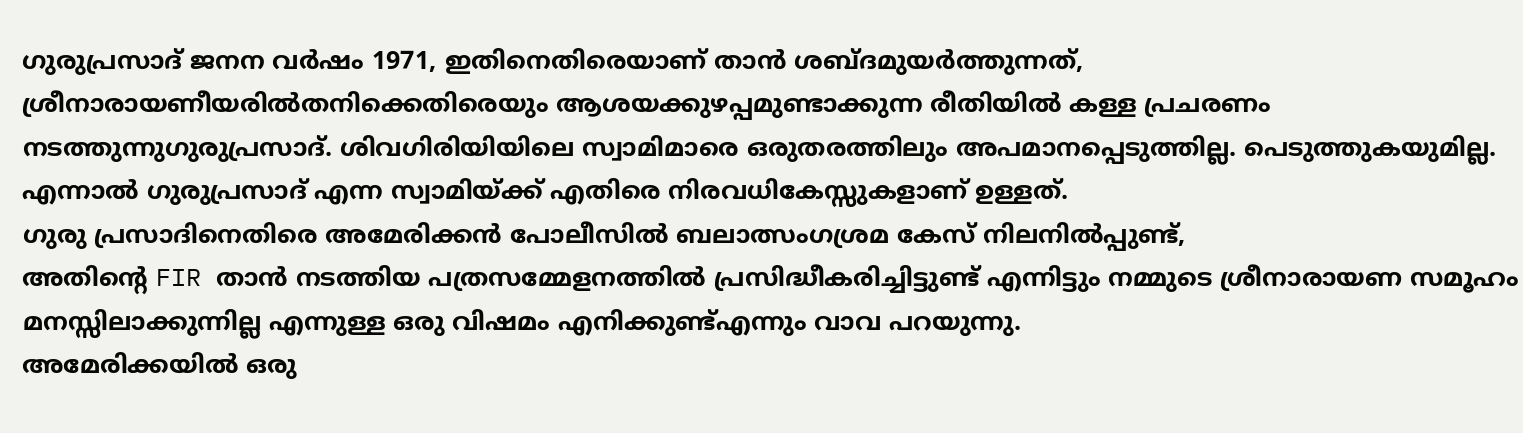ഗുരുപ്രസാദ് ജനന വര്‍ഷം 1971, ഇതിനെതിരെയാണ് താന്‍ ശബ്ദമുയര്‍ത്തുന്നത്, ശ്രീനാരായണീയരില്‍തനിക്കെതിരെയും ആശയക്കുഴപ്പമുണ്ടാക്കുന്ന രീതിയില്‍ കള്ള പ്രചരണം നടത്തുന്നുഗുരുപ്രസാദ്. ശിവഗിരിയിയിലെ സ്വാമിമാരെ ഒരുതരത്തിലും അപമാനപ്പെടുത്തില്ല. പെടുത്തുകയുമില്ല. എന്നാല്‍ ഗുരുപ്രസാദ് എന്ന സ്വാമിയ്ക്ക് എതിരെ നിരവധികേസ്സുകളാണ് ഉള്ളത്.
ഗുരു പ്രസാദിനെതിരെ അമേരിക്കന്‍ പോലീസില്‍ ബലാത്സംഗശ്രമ കേസ് നിലനില്‍പ്പുണ്ട്,
അതിന്റെ FIR താന്‍ നടത്തിയ പത്രസമ്മേളനത്തില്‍ പ്രസിദ്ധീകരിച്ചിട്ടുണ്ട് എന്നിട്ടും നമ്മുടെ ശ്രീനാരായണ സമൂഹം മനസ്സിലാക്കുന്നില്ല എന്നുള്ള ഒരു വിഷമം എനിക്കുണ്ട്എന്നും വാവ പറയുന്നു.
അമേരിക്കയില്‍ ഒരു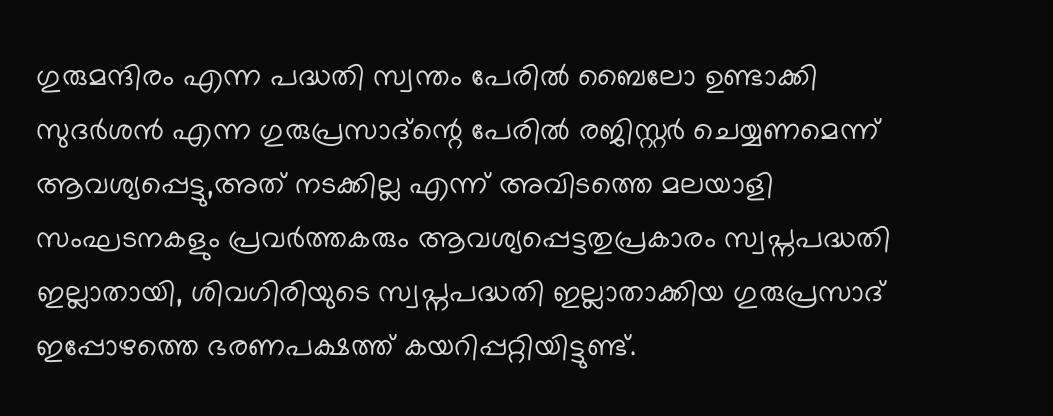ഗുരുമന്ദിരം എന്ന പദ്ധതി സ്വന്തം പേരില്‍ ബൈലോ ഉണ്ടാക്കി സുദര്‍ശന്‍ എന്ന ഗുരുപ്രസാദ്‌ന്റെ പേരില്‍ രജിസ്റ്റര്‍ ചെയ്യണമെന്ന് ആവശ്യപ്പെട്ടു,അത് നടക്കില്ല എന്ന് അവിടത്തെ മലയാളി സംഘടനകളും പ്രവര്‍ത്തകരും ആവശ്യപ്പെട്ടതുപ്രകാരം സ്വപ്നപദ്ധതി ഇല്ലാതായി, ശിവഗിരിയുടെ സ്വപ്നപദ്ധതി ഇല്ലാതാക്കിയ ഗുരുപ്രസാദ് ഇപ്പോഴത്തെ ഭരണപക്ഷത്ത് കയറിപ്പറ്റിയിട്ടുണ്ട്.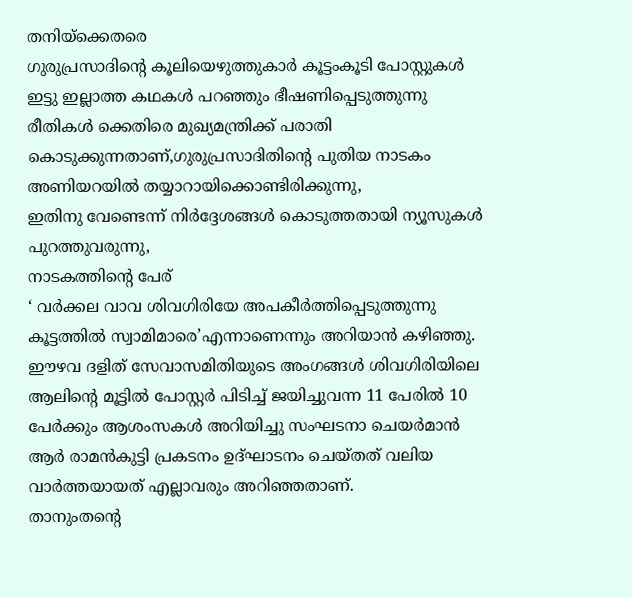തനിയ്‌ക്കെതരെ
ഗുരുപ്രസാദിന്റെ കൂലിയെഴുത്തുകാര്‍ കൂട്ടംകൂടി പോസ്റ്റുകള്‍ ഇട്ടു ഇല്ലാത്ത കഥകള്‍ പറഞ്ഞും ഭീഷണിപ്പെടുത്തുന്നു രീതികള്‍ ക്കെതിരെ മുഖ്യമന്ത്രിക്ക് പരാതി കൊടുക്കുന്നതാണ്,ഗുരുപ്രസാദിതിന്റെ പുതിയ നാടകം അണിയറയില്‍ തയ്യാറായിക്കൊണ്ടിരിക്കുന്നു,
ഇതിനു വേണ്ടെന്ന് നിര്‍ദ്ദേശങ്ങള്‍ കൊടുത്തതായി ന്യൂസുകള്‍ പുറത്തുവരുന്നു,
നാടകത്തിന്റെ പേര്
‘ വര്‍ക്കല വാവ ശിവഗിരിയേ അപകീര്‍ത്തിപ്പെടുത്തുന്നു കൂട്ടത്തില്‍ സ്വാമിമാരെ’എന്നാണെന്നും അറിയാന്‍ കഴിഞ്ഞു.
ഈഴവ ദളിത് സേവാസമിതിയുടെ അംഗങ്ങള്‍ ശിവഗിരിയിലെ ആലിന്റെ മൂട്ടില്‍ പോസ്റ്റര്‍ പിടിച്ച് ജയിച്ചുവന്ന 11 പേരില്‍ 10 പേര്‍ക്കും ആശംസകള്‍ അറിയിച്ചു സംഘടനാ ചെയര്‍മാന്‍ ആര്‍ രാമന്‍കുട്ടി പ്രകടനം ഉദ്ഘാടനം ചെയ്തത് വലിയ വാര്‍ത്തയായത് എല്ലാവരും അറിഞ്ഞതാണ്.
താനുംതന്റെ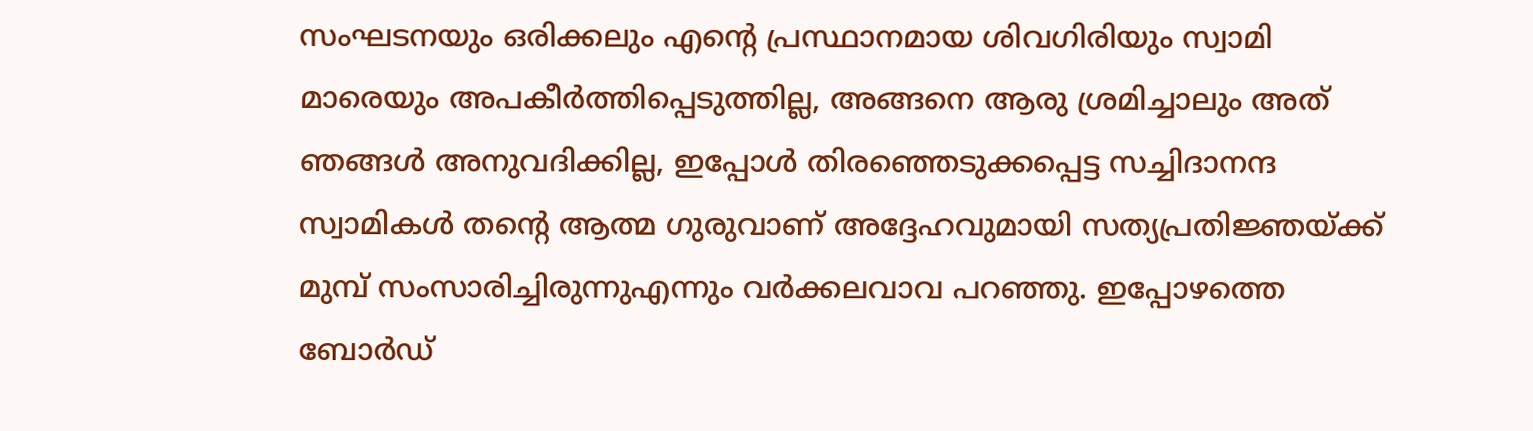സംഘടനയും ഒരിക്കലും എന്റെ പ്രസ്ഥാനമായ ശിവഗിരിയും സ്വാമി മാരെയും അപകീര്‍ത്തിപ്പെടുത്തില്ല, അങ്ങനെ ആരു ശ്രമിച്ചാലും അത് ഞങ്ങള്‍ അനുവദിക്കില്ല, ഇപ്പോള്‍ തിരഞ്ഞെടുക്കപ്പെട്ട സച്ചിദാനന്ദ സ്വാമികള്‍ തന്റെ ആത്മ ഗുരുവാണ് അദ്ദേഹവുമായി സത്യപ്രതിജ്ഞയ്ക്ക് മുമ്പ് സംസാരിച്ചിരുന്നുഎന്നും വര്‍ക്കലവാവ പറഞ്ഞു. ഇപ്പോഴത്തെ ബോര്‍ഡ്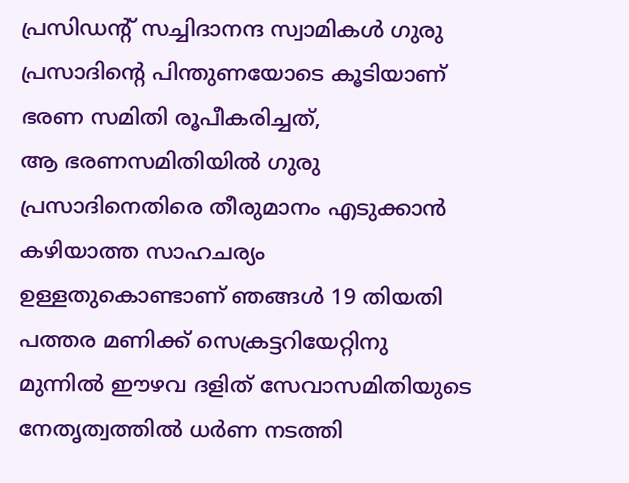പ്രസിഡന്റ് സച്ചിദാനന്ദ സ്വാമികള്‍ ഗുരു പ്രസാദിന്റെ പിന്തുണയോടെ കൂടിയാണ് ഭരണ സമിതി രൂപീകരിച്ചത്,
ആ ഭരണസമിതിയില്‍ ഗുരു പ്രസാദിനെതിരെ തീരുമാനം എടുക്കാന്‍ കഴിയാത്ത സാഹചര്യം ഉള്ളതുകൊണ്ടാണ് ഞങ്ങള്‍ 19 തിയതി പത്തര മണിക്ക് സെക്രട്ടറിയേറ്റിനു മുന്നില്‍ ഈഴവ ദളിത് സേവാസമിതിയുടെ നേതൃത്വത്തില്‍ ധര്‍ണ നടത്തി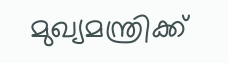മുഖ്യമന്ത്രിക്ക്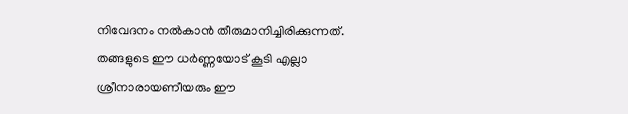നിവേദനം നല്‍കാന്‍ തീരുമാനിച്ചിരിക്കുന്നത്. തങ്ങളുടെ ഈ ധര്‍ണ്ണയോട് കൂടി എല്ലാ ശ്രീനാരായണീയരും ഈ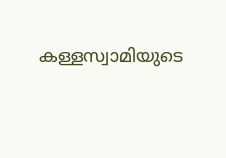കള്ളസ്വാമിയുടെ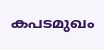കപടമുഖം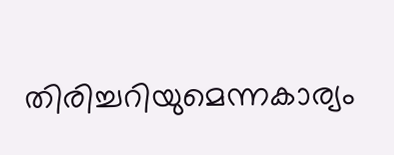തിരിച്ചറിയുമെന്നകാര്യം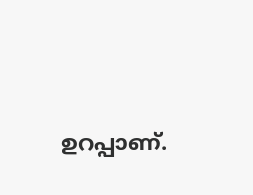ഉറപ്പാണ്.